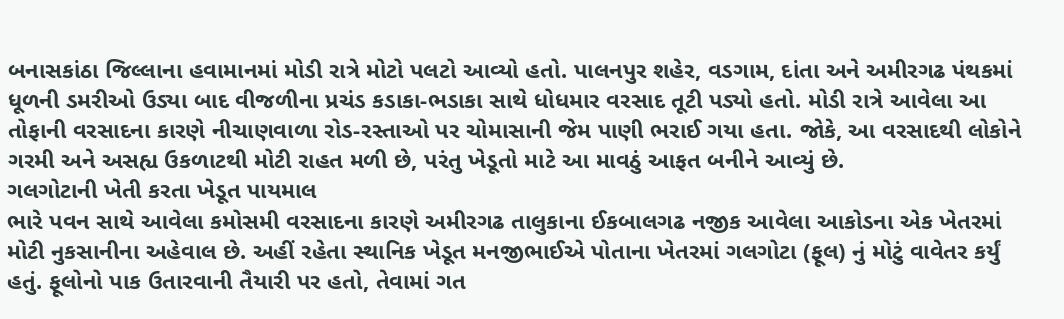બનાસકાંઠા જિલ્લાના હવામાનમાં મોડી રાત્રે મોટો પલટો આવ્યો હતો. પાલનપુર શહેર, વડગામ, દાંતા અને અમીરગઢ પંથકમાં ધૂળની ડમરીઓ ઉડ્યા બાદ વીજળીના પ્રચંડ કડાકા-ભડાકા સાથે ધોધમાર વરસાદ તૂટી પડ્યો હતો. મોડી રાત્રે આવેલા આ તોફાની વરસાદના કારણે નીચાણવાળા રોડ-રસ્તાઓ પર ચોમાસાની જેમ પાણી ભરાઈ ગયા હતા. જોકે, આ વરસાદથી લોકોને ગરમી અને અસહ્ય ઉકળાટથી મોટી રાહત મળી છે, પરંતુ ખેડૂતો માટે આ માવઠું આફત બનીને આવ્યું છે.
ગલગોટાની ખેતી કરતા ખેડૂત પાયમાલ
ભારે પવન સાથે આવેલા કમોસમી વરસાદના કારણે અમીરગઢ તાલુકાના ઈકબાલગઢ નજીક આવેલા આકોડના એક ખેતરમાં મોટી નુકસાનીના અહેવાલ છે. અહીં રહેતા સ્થાનિક ખેડૂત મનજીભાઈએ પોતાના ખેતરમાં ગલગોટા (ફૂલ) નું મોટું વાવેતર કર્યું હતું. ફૂલોનો પાક ઉતારવાની તૈયારી પર હતો, તેવામાં ગત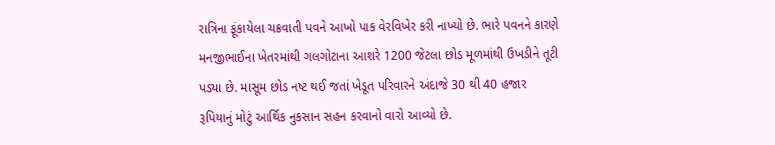રાત્રિના ફૂંકાયેલા ચક્રવાતી પવને આખો પાક વેરવિખેર કરી નાખ્યો છે. ભારે પવનને કારણે મનજીભાઈના ખેતરમાંથી ગલગોટાના આશરે 1200 જેટલા છોડ મૂળમાંથી ઉખડીને તૂટી પડ્યા છે. માસૂમ છોડ નષ્ટ થઈ જતાં ખેડૂત પરિવારને અંદાજે 30 થી 40 હજાર રૂપિયાનું મોટું આર્થિક નુકસાન સહન કરવાનો વારો આવ્યો છે.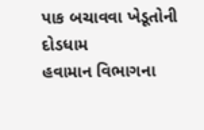પાક બચાવવા ખેડૂતોની દોડધામ
હવામાન વિભાગના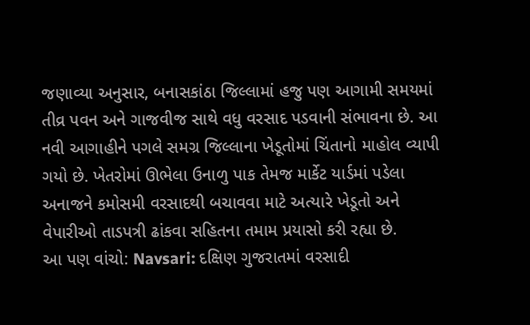જણાવ્યા અનુસાર, બનાસકાંઠા જિલ્લામાં હજુ પણ આગામી સમયમાં તીવ્ર પવન અને ગાજવીજ સાથે વધુ વરસાદ પડવાની સંભાવના છે. આ નવી આગાહીને પગલે સમગ્ર જિલ્લાના ખેડૂતોમાં ચિંતાનો માહોલ વ્યાપી ગયો છે. ખેતરોમાં ઊભેલા ઉનાળુ પાક તેમજ માર્કેટ યાર્ડમાં પડેલા અનાજને કમોસમી વરસાદથી બચાવવા માટે અત્યારે ખેડૂતો અને વેપારીઓ તાડપત્રી ઢાંકવા સહિતના તમામ પ્રયાસો કરી રહ્યા છે.
આ પણ વાંચો: Navsari: દક્ષિણ ગુજરાતમાં વરસાદી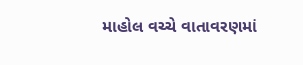માહોલ વચ્ચે વાતાવરણમાં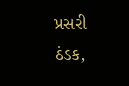પ્રસરી ઠંડક,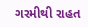ગરમીથી રાહત